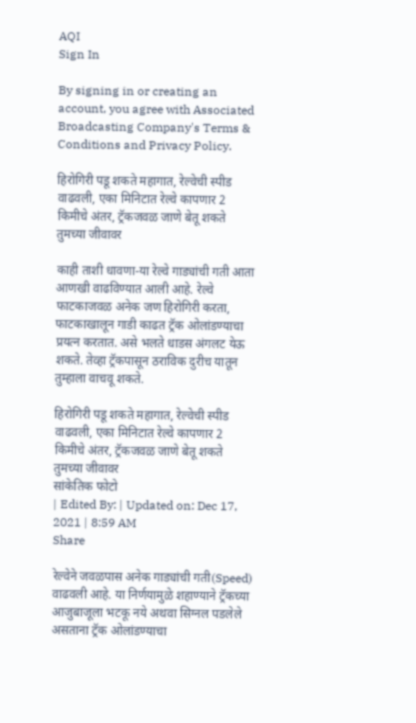AQI
Sign In

By signing in or creating an account, you agree with Associated Broadcasting Company's Terms & Conditions and Privacy Policy.

हिरोगिरी पडू शकते महागात, रेल्वेची स्पीड वाढवली, एका मिनिटात रेल्वे कापणार 2 किमीचे अंतर, ट्रॅकजवळ जाणे बेतू शकते तुमच्या जीवावर

काही ताशी धावणा-या रेल्वे गाड्यांची गती आता आणखी वाढविण्यात आली आहे. रेल्वे फाटकाजवळ अनेक जण हिरोगिरी करता, फाटकाखालून गाडी काढत ट्रॅक ओलांडण्याचा प्रयत्न करतात. असे भलते धाडस अंगलट येऊ शकते. तेव्हा ट्रॅकपासून ठराविक दुरीच यातून तुम्हाला वाचवू शकते.

हिरोगिरी पडू शकते महागात, रेल्वेची स्पीड वाढवली, एका मिनिटात रेल्वे कापणार 2 किमीचे अंतर, ट्रॅकजवळ जाणे बेतू शकते तुमच्या जीवावर
सांकेतिक फोटो
| Edited By: | Updated on: Dec 17, 2021 | 8:59 AM
Share

रेल्वेने जवळपास अनेक गाड्यांची गती(Speed) वाढवली आहे. या निर्णयामुळे शहाण्याने ट्रॅकच्या आजुबाजूला भटकू नये अथवा सिग्नल पडलेले असताना ट्रॅक ओलांडण्याचा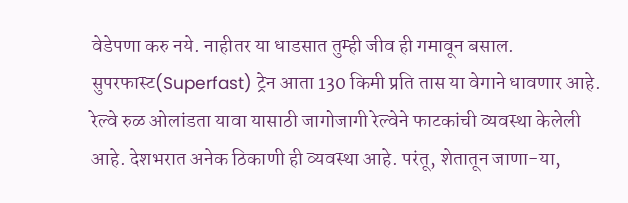वेडेपणा करु नये. नाहीतर या धाडसात तुम्ही जीव ही गमावून बसाल. सुपरफास्ट(Superfast) ट्रेन आता 130 किमी प्रति तास या वेगाने धावणार आहे. रेल्वे रुळ ओलांडता यावा यासाठी जागोजागी रेल्वेने फाटकांची व्यवस्था केलेली आहे. देशभरात अनेक ठिकाणी ही व्यवस्था आहे. परंतू, शेतातून जाणा-या,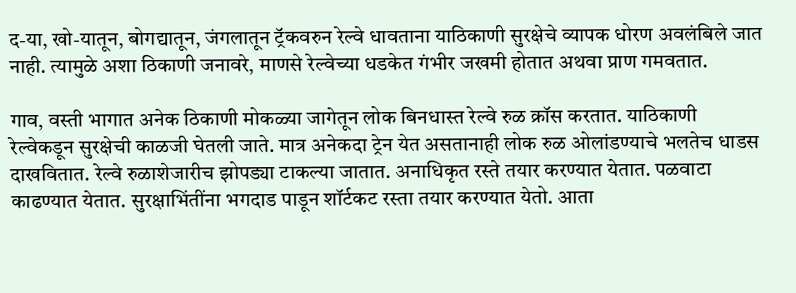द-या, खो-यातून, बोगद्यातून, जंगलातून ट्रॅकवरुन रेल्वे धावताना याठिकाणी सुरक्षेचे व्यापक धोरण अवलंबिले जात नाही. त्यामुळे अशा ठिकाणी जनावरे, माणसे रेल्वेच्या धडकेत गंभीर जखमी होतात अथवा प्राण गमवतात.

गाव, वस्ती भागात अनेक ठिकाणी मोकळ्या जागेतून लोक बिनधास्त रेल्वे रुळ क्रॉस करतात. याठिकाणी रेल्वेकडून सुरक्षेची काळजी घेतली जाते. मात्र अनेकदा ट्रेन येत असतानाही लोक रुळ ओलांडण्याचे भलतेच धाडस दाखवितात. रेल्वे रुळाशेजारीच झोपड्या टाकल्या जातात. अनाधिकृत रस्ते तयार करण्यात येतात. पळवाटा काढण्यात येतात. सुरक्षाभिंतींना भगदाड पाडून शॉर्टकट रस्ता तयार करण्यात येतो. आता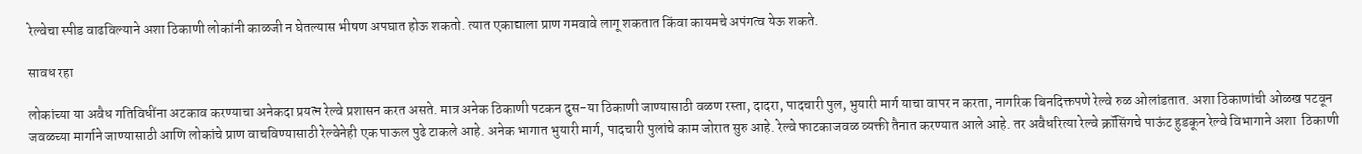रेल्वेचा स्पीड वाढविल्याने अशा ठिकाणी लोकांनी काळजी न घेतल्यास भीषण अपघात होऊ शकतो. त्यात एकाद्याला प्राण गमवावे लागू शकतात किंवा कायमचे अपंगत्व येऊ शकते.

सावध रहा

लोकांच्या या अवैध गतिविधींना अटकाव करण्याचा अनेकदा प्रयत्न रेल्वे प्रशासन करत असते. मात्र अनेक ठिकाणी पटकन दुस-या ठिकाणी जाण्यासाठी वळण रस्ता, दादरा, पादचारी पुल, भुयारी मार्ग याचा वापर न करता, नागरिक बिनदिक्तपणे रेल्वे रुळ ओलांडतात. अशा ठिकाणांची ओळख पटवून जवळच्या मार्गाने जाण्यासाठी आणि लोकांचे प्राण वाचविण्यासाठी रेल्वेनेही एक पाऊल पुढे टाकले आहे. अनेक भागात भुयारी मार्ग, पादचारी पुलांचे काम जोरात सुरु आहे. रेल्वे फाटकाजवळ व्यक्ती तैनात करण्यात आले आहे. तर अवैधरित्या रेल्वे क्रॉसिंगचे पाऊंट हुडकून रेल्वे विभागाने अशा  ठिकाणी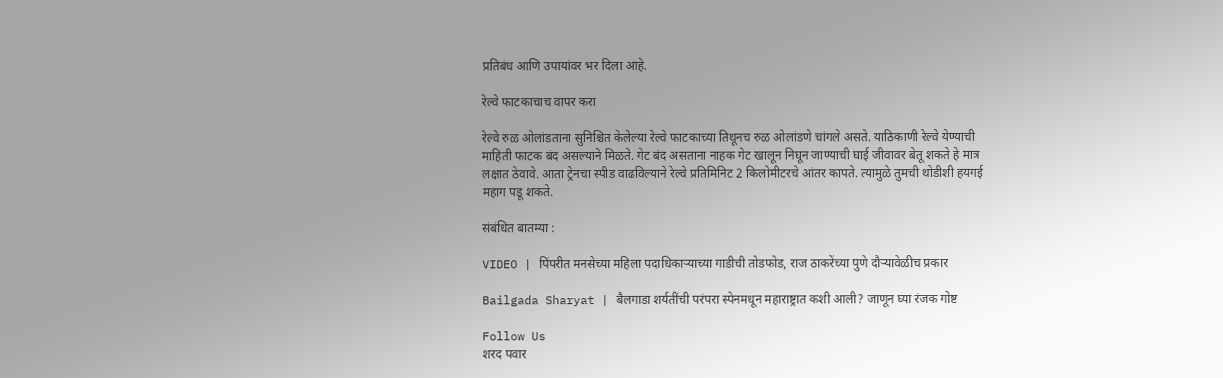प्रतिबंध आणि उपायांवर भर दिला आहे.

रेल्वे फाटकाचाच वापर करा

रेल्वे रुळ ओलांडताना सुनिश्चित केलेल्या रेल्वे फाटकाच्या तिथूनच रुळ ओलांडणे चांगले असते. याठिकाणी रेल्वे येण्याची माहिती फाटक बंद असल्याने मिळते. गेट बंद असताना नाहक गेट खालून निघून जाण्याची घाई जीवावर बेतू शकते हे मात्र लक्षात ठेवावे. आता ट्रेनचा स्पीड वाढविल्याने रेल्वे प्रतिमिनिट 2 किलोमीटरचे आंतर कापते. त्यामुळे तुमची थोडीशी हयगई महाग पडू शकते.

संबंधित बातम्या :

VIDEO | पिंपरीत मनसेच्या महिला पदाधिकाऱ्याच्या गाडीची तोडफोड, राज ठाकरेंच्या पुणे दौऱ्यावेळीच प्रकार

Bailgada Sharyat | बैलगाडा शर्यतींची परंपरा स्पेनमधून महाराष्ट्रात कशी आली? जाणून घ्या रंजक गोष्ट

Follow Us
शरद पवार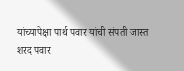यांच्यापेक्षा पार्थ पवार यांची संपती जास्त
शरद पवार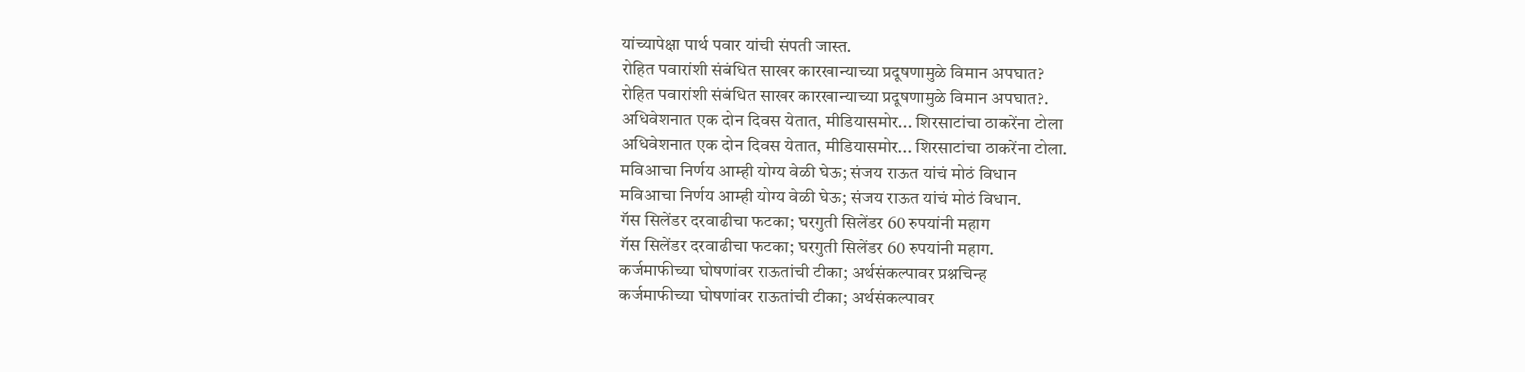यांच्यापेक्षा पार्थ पवार यांची संपती जास्त.
रोहित पवारांशी संबंधित साखर कारखान्याच्या प्रदूषणामुळे विमान अपघात?
रोहित पवारांशी संबंधित साखर कारखान्याच्या प्रदूषणामुळे विमान अपघात?.
अधिवेशनात एक दोन दिवस येतात, मीडियासमोर... शिरसाटांचा ठाकरेंना टोला
अधिवेशनात एक दोन दिवस येतात, मीडियासमोर... शिरसाटांचा ठाकरेंना टोला.
मविआचा निर्णय आम्ही योग्य वेळी घेऊ; संजय राऊत यांचं मोठं विधान
मविआचा निर्णय आम्ही योग्य वेळी घेऊ; संजय राऊत यांचं मोठं विधान.
गॅस सिलेंडर दरवाढीचा फटका; घरगुती सिलेंडर 60 रुपयांनी महाग
गॅस सिलेंडर दरवाढीचा फटका; घरगुती सिलेंडर 60 रुपयांनी महाग.
कर्जमाफीच्या घोषणांवर राऊतांची टीका; अर्थसंकल्पावर प्रश्नचिन्ह
कर्जमाफीच्या घोषणांवर राऊतांची टीका; अर्थसंकल्पावर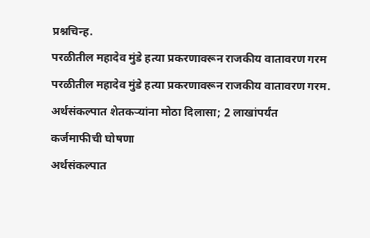प्रश्नचिन्ह.
परळीतील महादेव मुंडे हत्या प्रकरणावरून राजकीय वातावरण गरम
परळीतील महादेव मुंडे हत्या प्रकरणावरून राजकीय वातावरण गरम.
अर्थसंकल्पात शेतकऱ्यांना मोठा दिलासा; 2 लाखांपर्यंत कर्जमाफीची घोषणा
अर्थसंकल्पात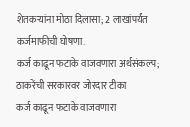शेतकऱ्यांना मोठा दिलासा; 2 लाखांपर्यंत कर्जमाफीची घोषणा.
कर्ज काढून फटाके वाजवणारा अर्थसंकल्प; ठाकरेंची सरकारवर जोरदार टीका
कर्ज काढून फटाके वाजवणारा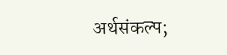अर्थसंकल्प;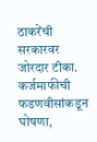ठाकरेंची सरकारवर जोरदार टीका.
कर्जमाफीची फडणवीसांकडून घोषणा,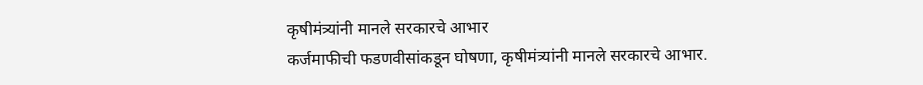कृषीमंत्र्यांनी मानले सरकारचे आभार
कर्जमाफीची फडणवीसांकडून घोषणा, कृषीमंत्र्यांनी मानले सरकारचे आभार.